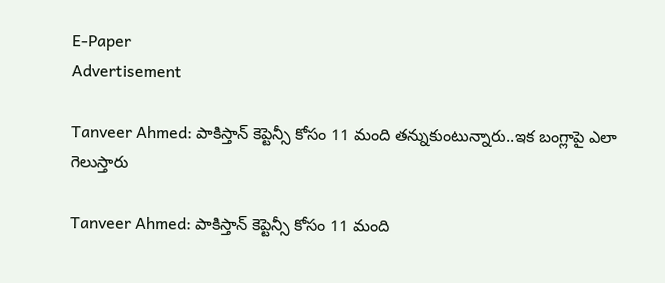E-Paper
Advertisement

Tanveer Ahmed: పాకిస్తాన్ కెప్టెన్సీ కోసం 11 మంది త‌న్నుకుంటున్నారు..ఇక బంగ్లాపై ఎలా గెలుస్తారు

Tanveer Ahmed: పాకిస్తాన్ కెప్టెన్సీ కోసం 11 మంది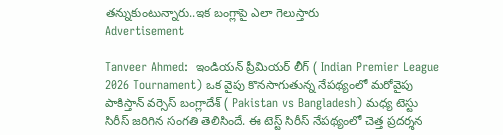త‌న్నుకుంటున్నారు..ఇక బంగ్లాపై ఎలా గెలుస్తారు
Advertisement

Tanveer Ahmed:  ఇండియన్ ప్రీమియర్ లీగ్ ( Indian Premier League 2026 Tournament) ఒక వైపు కొనసాగుతున్న నేపథ్యంలో మరోవైపు పాకిస్తాన్ వర్సెస్ బంగ్లాదేశ్ ( Pakistan vs Bangladesh) మధ్య టెస్టు సిరీస్ జరిగిన సంగతి తెలిసిందే. ఈ టెస్ట్ సిరీస్ నేపథ్యంలో చెత్త ప్రదర్శన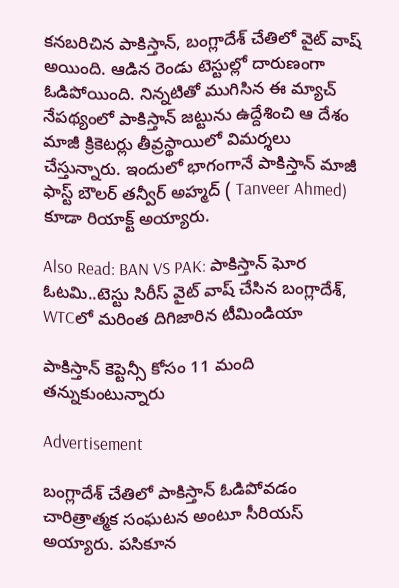కనబరిచిన పాకిస్తాన్, బంగ్లాదేశ్ చేతిలో వైట్ వాష్ అయింది. ఆడిన రెండు టెస్టుల్లో దారుణంగా ఓడిపోయింది. నిన్నటితో ముగిసిన ఈ మ్యాచ్ నేపథ్యంలో పాకిస్తాన్ జట్టును ఉద్దేశించి ఆ దేశం మాజీ క్రికెటర్లు తీవ్రస్థాయిలో విమర్శలు చేస్తున్నారు. ఇందులో భాగంగానే పాకిస్తాన్ మాజీ ఫాస్ట్ బౌలర్ తన్వీర్ అహ్మద్ ( Tanveer Ahmed) కూడా రియాక్ట్ అయ్యారు.

Also Read: BAN VS PAK: పాకిస్తాన్ ఘోర ఓట‌మి..టెస్టు సిరీస్‌ వైట్ వాష్ చేసిన బంగ్లాదేశ్‌, WTCలో మ‌రింత దిగిజారిన టీమిండియా

పాకిస్తాన్ కెప్టెన్సీ కోసం 11 మంది త‌న్నుకుంటున్నారు

Advertisement

బంగ్లాదేశ్ చేతిలో పాకిస్తాన్ ఓడిపోవడం చారిత్రాత్మక సంఘటన అంటూ సీరియస్ అయ్యారు. పసికూన‌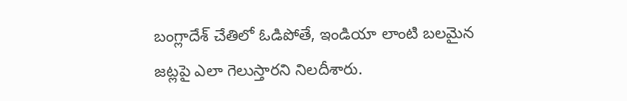బంగ్లాదేశ్ చేతిలో ఓడిపోతే, ఇండియా లాంటి బలమైన జట్లపై ఎలా గెలుస్తారని నిలదీశారు.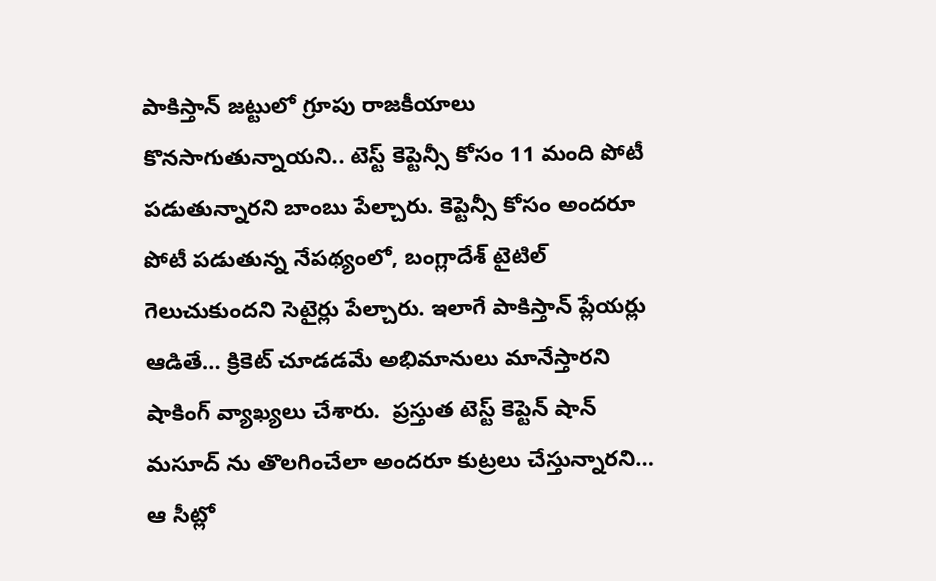పాకిస్తాన్ జట్టులో గ్రూపు రాజకీయాలు కొనసాగుతున్నాయని.. టెస్ట్ కెప్టెన్సీ కోసం 11 మంది పోటీ పడుతున్నారని బాంబు పేల్చారు. కెప్టెన్సీ కోసం అందరూ పోటీ పడుతున్న నేపథ్యంలో, బంగ్లాదేశ్ టైటిల్ గెలుచుకుందని సెటైర్లు పేల్చారు. ఇలాగే పాకిస్తాన్ ప్లేయర్లు ఆడితే… క్రికెట్ చూడడమే అభిమానులు మానేస్తారని షాకింగ్ వ్యాఖ్యలు చేశారు.  ప్రస్తుత టెస్ట్ కెప్టెన్ షాన్ మసూద్ ను తొలగించేలా అందరూ కుట్రలు చేస్తున్నారని… ఆ సీట్లో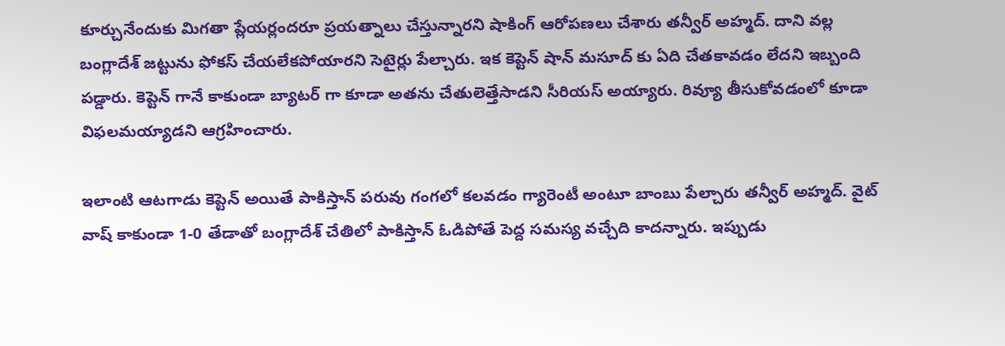కూర్చునేందుకు మిగతా ప్లేయర్లందరూ ప్రయత్నాలు చేస్తున్నారని షాకింగ్ ఆరోపణలు చేశారు త‌న్వీర్ అహ్మ‌ద్. దాని వల్ల బంగ్లాదేశ్ జట్టును ఫోకస్ చేయలేకపోయారని సెటైర్లు పేల్చారు. ఇక కెప్టెన్ షాన్ మసూద్ కు ఏది చేతకావడం లేదని ఇబ్బంది పడ్డారు. కెప్టెన్ గానే కాకుండా బ్యాటర్ గా కూడా అతను చేతులెత్తేసాడని సీరియస్ అయ్యారు. రివ్యూ తీసుకోవడంలో కూడా విఫలమయ్యాడని ఆగ్రహించారు.

ఇలాంటి ఆటగాడు కెప్టెన్ అయితే పాకిస్తాన్ పరువు గంగలో కలవడం గ్యారెంటీ అంటూ బాంబు పేల్చారు తన్వీర్ అహ్మద్. వైట్ వాష్ కాకుండా 1-0 తేడాతో బంగ్లాదేశ్ చేతిలో పాకిస్తాన్ ఓడిపోతే పెద్ద సమస్య వచ్చేది కాదన్నారు. ఇప్పుడు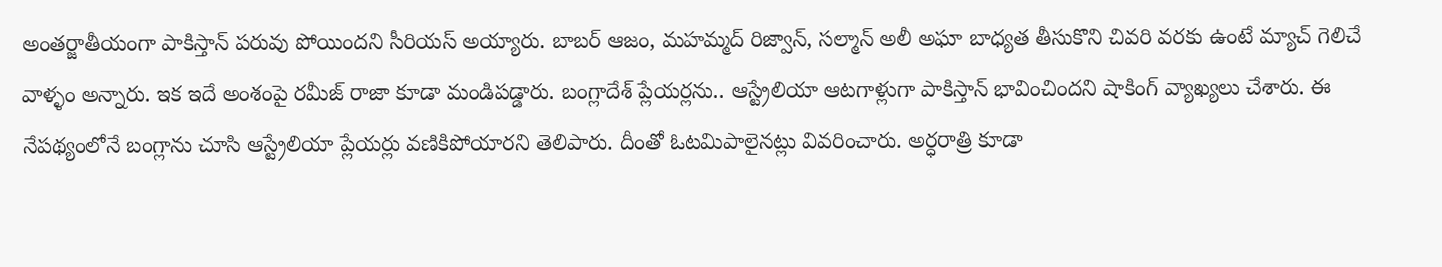అంతర్జాతీయంగా పాకిస్తాన్ పరువు పోయిందని సీరియస్ అయ్యారు. బాబర్ ఆజం, మహమ్మద్ రిజ్వాన్, సల్మాన్ అలీ అఘా బాధ్యత తీసుకొని చివరి వరకు ఉంటే మ్యాచ్ గెలిచే వాళ్ళం అన్నారు. ఇక ఇదే అంశంపై రమీజ్ రాజా కూడా మండిపడ్డారు. బంగ్లాదేశ్ ప్లేయర్లను.. ఆస్ట్రేలియా ఆటగాళ్లుగా పాకిస్తాన్ భావించిందని షాకింగ్ వ్యాఖ్యలు చేశారు. ఈ నేపథ్యంలోనే బంగ్లాను చూసి ఆస్ట్రేలియా ప్లేయర్లు వణికిపోయారని తెలిపారు. దీంతో ఓటమిపాలైనట్లు వివరించారు. అర్ధరాత్రి కూడా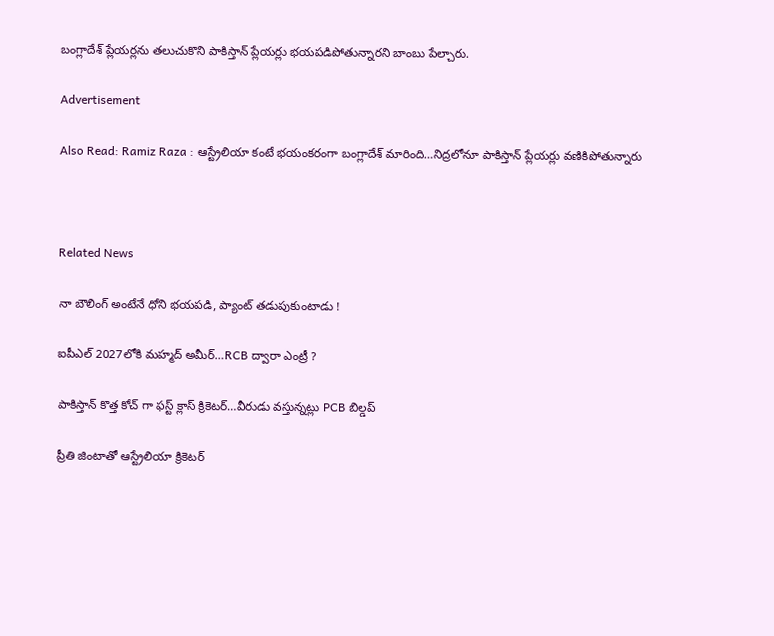బంగ్లాదేశ్ ప్లేయర్లను తలుచుకొని పాకిస్తాన్ ప్లేయర్లు భయపడిపోతున్నారని బాంబు పేల్చారు.

Advertisement

Also Read: Ramiz Raza : ఆస్ట్రేలియా కంటే భ‌యంక‌రంగా బంగ్లాదేశ్ మారింది…నిద్ర‌లోనూ పాకిస్తాన్ ప్లేయ‌ర్లు వ‌ణికిపోతున్నారు



Related News

నా బౌలింగ్ అంటేనే ధోని భ‌య‌ప‌డి, ప్యాంట్ త‌డుపుకుంటాడు !

ఐపీఎల్ 2027లోకి మహ్మద్ అమీర్…RCB ద్వారా ఎంట్రీ ?

పాకిస్తాన్ కొత్త‌ కోచ్ గా ఫ‌స్ట్ క్లాస్ క్రికెట‌ర్‌…వీరుడు వ‌స్తున్న‌ట్లు PCB బిల్డ‌ప్

ప్రీతి జింటాతో ఆస్ట్రేలియా క్రికెట‌ర్‌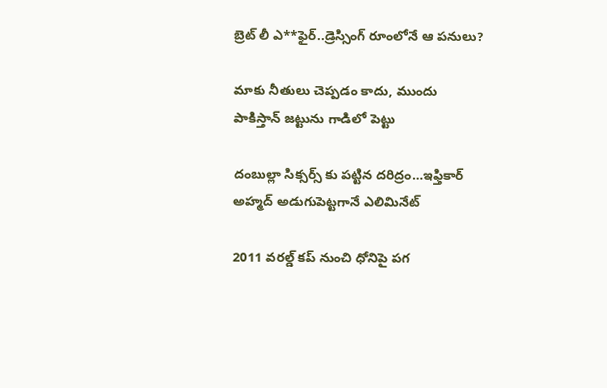బ్రెట్ లీ ఎ**ఫైర్‌..డ్రెస్సింగ్ రూంలోనే ఆ ప‌నులు?

మాకు నీతులు చెప్ప‌డం కాదు, ముందు పాకిస్తాన్ జ‌ట్టును గాడిలో పెట్టు

దంబుల్లా సిక్సర్స్ కు ప‌ట్టిన ద‌రిద్రం…ఇఫ్తికార్ అహ్మద్ అడుగుపెట్ట‌గానే ఎలిమినేట్

2011 వ‌ర‌ల్డ్ క‌ప్ నుంచి ధోనిపై ప‌గ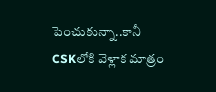పెంచుకున్నా..కానీ CSKలోకి వెళ్లాక మాత్రం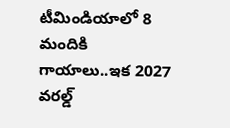టీమిండియాలో 8 మందికి గాయాలు..ఇక 2027 వ‌ర‌ల్డ్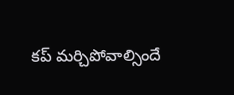క‌ప్ మ‌ర్చిపోవాల్సిందే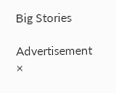Big Stories

Advertisement
×